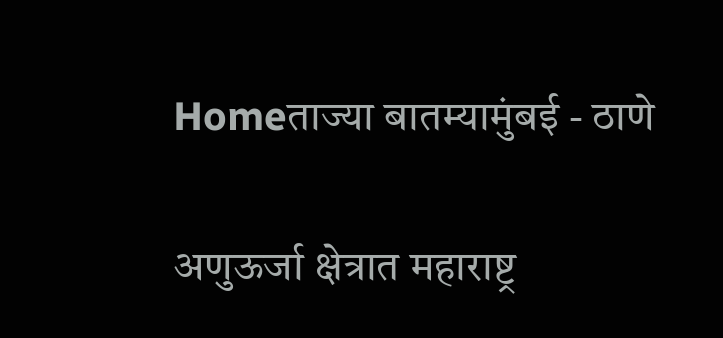Homeताज्या बातम्यामुंबई - ठाणे

अणुऊर्जा क्षेत्रात महाराष्ट्र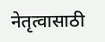नेतृत्वासाठी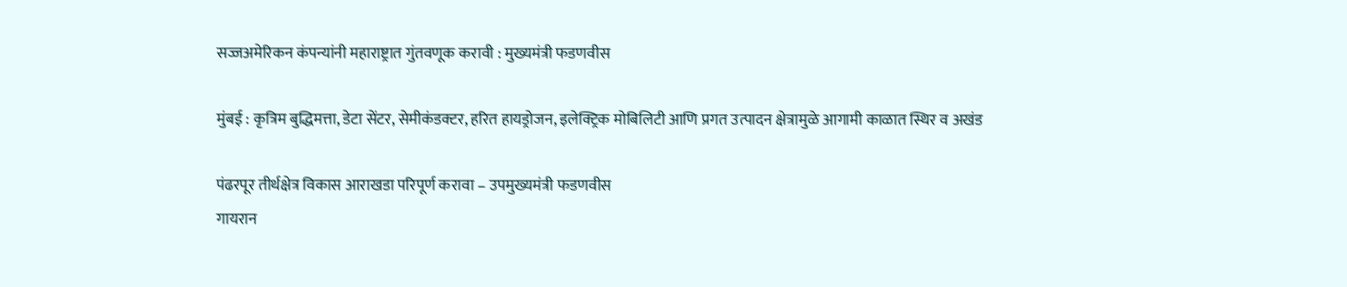सज्जअमेरिकन कंपन्यांनी महाराष्ट्रात गुंतवणूक करावी : मुख्यमंत्री फडणवीस

मुंबई : कृत्रिम बुद्धिमत्ता, डेटा सेंटर, सेमीकंडक्टर, हरित हायड्रोजन, इलेक्ट्रिक मोबिलिटी आणि प्रगत उत्पादन क्षेत्रामुळे आगामी काळात स्थिर व अखंड

पंढरपूर तीर्थक्षेत्र विकास आराखडा परिपूर्ण करावा – उपमुख्यमंत्री फडणवीस
गायरान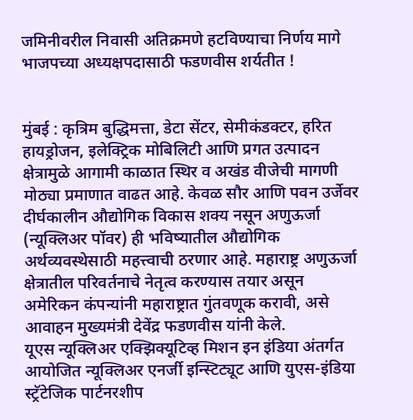जमिनीवरील निवासी अतिक्रमणे हटविण्याचा निर्णय मागे
भाजपच्या अध्यक्षपदासाठी फडणवीस शर्यतीत !


मुंबई : कृत्रिम बुद्धिमत्ता, डेटा सेंटर, सेमीकंडक्टर, हरित हायड्रोजन, इलेक्ट्रिक मोबिलिटी आणि प्रगत उत्पादन क्षेत्रामुळे आगामी काळात स्थिर व अखंड वीजेची मागणी मोठ्या प्रमाणात वाढत आहे. केवळ सौर आणि पवन उर्जेवर दीर्घकालीन औद्योगिक विकास शक्य नसून अणुऊर्जा (न्यूक्लिअर पॉवर) ही भविष्यातील औद्योगिक अर्थव्यवस्थेसाठी महत्त्वाची ठरणार आहे. महाराष्ट्र अणुऊर्जा क्षेत्रातील परिवर्तनाचे नेतृत्व करण्यास तयार असून अमेरिकन कंपन्यांनी महाराष्ट्रात गुंतवणूक करावी, असे आवाहन मुख्यमंत्री देवेंद्र फडणवीस यांनी केले.
यूएस न्यूक्लिअर एक्झिक्यूटिव्ह मिशन इन इंडिया अंतर्गत आयोजित न्यूक्लिअर एनर्जी इन्स्टिट्यूट आणि युएस-इंडिया स्ट्रॅटेजिक पार्टनरशीप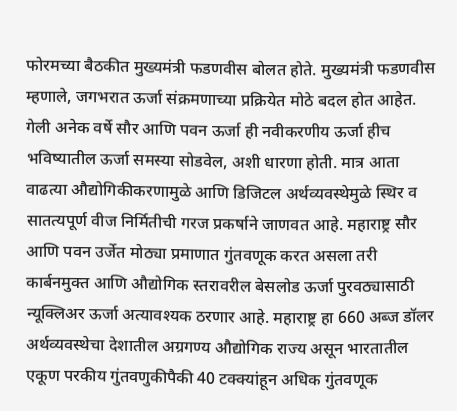फोरमच्या बैठकीत मुख्यमंत्री फडणवीस बोलत होते. मुख्यमंत्री फडणवीस म्हणाले, जगभरात ऊर्जा संक्रमणाच्या प्रक्रियेत मोठे बदल होत आहेत. गेली अनेक वर्षे सौर आणि पवन ऊर्जा ही नवीकरणीय ऊर्जा हीच भविष्यातील ऊर्जा समस्या सोडवेल, अशी धारणा होती. मात्र आता वाढत्या औद्योगिकीकरणामुळे आणि डिजिटल अर्थव्यवस्थेमुळे स्थिर व सातत्यपूर्ण वीज निर्मितीची गरज प्रकर्षाने जाणवत आहे. महाराष्ट्र सौर आणि पवन उर्जेत मोठ्या प्रमाणात गुंतवणूक करत असला तरी कार्बनमुक्त आणि औद्योगिक स्तरावरील बेसलोड ऊर्जा पुरवठ्यासाठी न्यूक्लिअर ऊर्जा अत्यावश्यक ठरणार आहे. महाराष्ट्र हा 660 अब्ज डॉलर अर्थव्यवस्थेचा देशातील अग्रगण्य औद्योगिक राज्य असून भारतातील एकूण परकीय गुंतवणुकीपैकी 40 टक्क्यांहून अधिक गुंतवणूक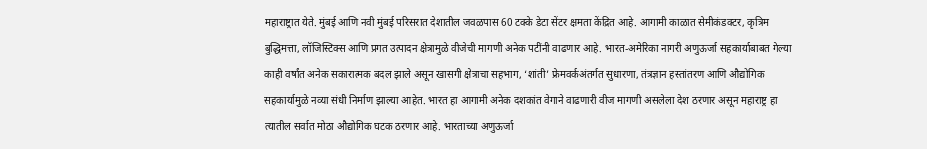महाराष्ट्रात येते. मुंबई आणि नवी मुंबई परिसरात देशातील जवळपास 60 टक्के डेटा सेंटर क्षमता केंद्रित आहे. आगामी काळात सेमीकंडक्टर, कृत्रिम बुद्धिमत्ता, लॉजिस्टिक्स आणि प्रगत उत्पादन क्षेत्रामुळे वीजेची मागणी अनेक पटींनी वाढणार आहे. भारत-अमेरिका नागरी अणुऊर्जा सहकार्याबाबत गेल्या काही वर्षांत अनेक सकारात्मक बदल झाले असून खासगी क्षेत्राचा सहभाग, ‘शांती’ फ्रेमवर्कअंतर्गत सुधारणा, तंत्रज्ञान हस्तांतरण आणि औद्योगिक सहकार्यामुळे नव्या संधी निर्माण झाल्या आहेत. भारत हा आगामी अनेक दशकांत वेगाने वाढणारी वीज मागणी असलेला देश ठरणार असून महाराष्ट्र हा त्यातील सर्वात मोठा औद्योगिक घटक ठरणार आहे. भारताच्या अणुऊर्जा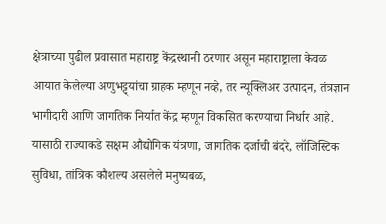क्षेत्राच्या पुढील प्रवासात महाराष्ट्र केंद्रस्थानी ठरणार असून महाराष्ट्राला केवळ आयात केलेल्या अणुभट्ट्यांचा ग्राहक म्हणून नव्हे, तर न्यूक्लिअर उत्पादन, तंत्रज्ञान भागीदारी आणि जागतिक निर्यात केंद्र म्हणून विकसित करण्याचा निर्धार आहे. यासाठी राज्याकडे सक्षम औद्योगिक यंत्रणा, जागतिक दर्जाची बंदरे, लॉजिस्टिक सुविधा, तांत्रिक कौशल्य असलेले मनुष्यबळ,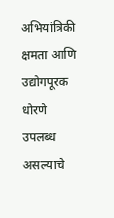अभियांत्रिकी क्षमता आणि उद्योगपूरक धोरणे उपलब्ध असल्याचे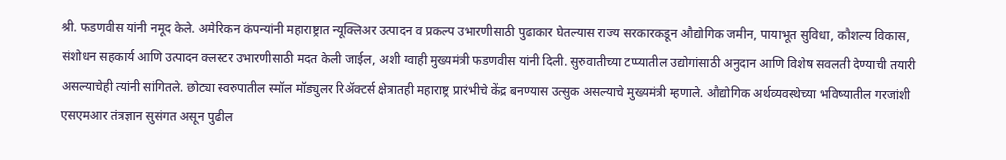श्री. फडणवीस यांनी नमूद केले. अमेरिकन कंपन्यांनी महाराष्ट्रात न्यूक्लिअर उत्पादन व प्रकल्प उभारणीसाठी पुढाकार घेतल्यास राज्य सरकारकडून औद्योगिक जमीन, पायाभूत सुविधा, कौशल्य विकास, संशोधन सहकार्य आणि उत्पादन क्लस्टर उभारणीसाठी मदत केली जाईल, अशी ग्वाही मुख्यमंत्री फडणवीस यांनी दिली. सुरुवातीच्या टप्प्यातील उद्योगांसाठी अनुदान आणि विशेष सवलती देण्याची तयारी असल्याचेही त्यांनी सांगितले. छोट्या स्वरुपातील स्मॉल मॉड्युलर रिअ‍ॅक्टर्स क्षेत्रातही महाराष्ट्र प्रारंभीचे केंद्र बनण्यास उत्सुक असल्याचे मुख्यमंत्री म्हणाले. औद्योगिक अर्थव्यवस्थेच्या भविष्यातील गरजांशी एसएमआर तंत्रज्ञान सुसंगत असून पुढील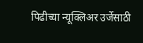पिढीच्या न्यूक्लिअर उर्जेसाठी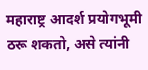महाराष्ट्र आदर्श प्रयोगभूमी ठरू शकतो, असे त्यांनी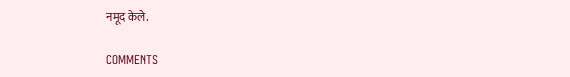नमूद केले.

COMMENTS